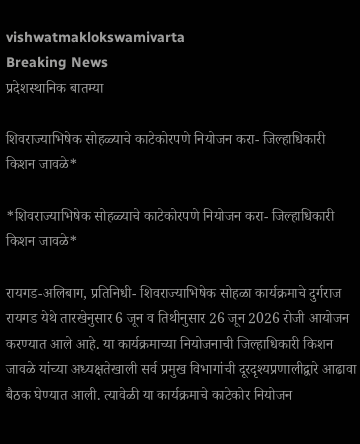vishwatmaklokswamivarta
Breaking News
प्रदेशस्थानिक बातम्या

शिवराज्याभिषेक सोहळ्याचे काटेकोरपणे नियोजन करा- जिल्हाधिकारी किशन जावळे*

*शिवराज्याभिषेक सोहळ्याचे काटेकोरपणे नियोजन करा- जिल्हाधिकारी किशन जावळे*

रायगड-अलिबाग, प्रतिनिधी- शिवराज्याभिषेक सोहळा कार्यक्रमाचे दुर्गराज रायगड येथे तारखेनुसार 6 जून व तिथीनुसार 26 जून 2026 रोजी आयोजन करण्यात आले आहे. या कार्यक्रमाच्या नियोजनाची जिल्हाधिकारी किशन जावळे यांच्या अध्यक्षतेखाली सर्व प्रमुख विभागांची दूरदृश्यप्रणालीद्वारे आढावा बैठक घेण्यात आली. त्यावेळी या कार्यक्रमाचे काटेकोर नियोजन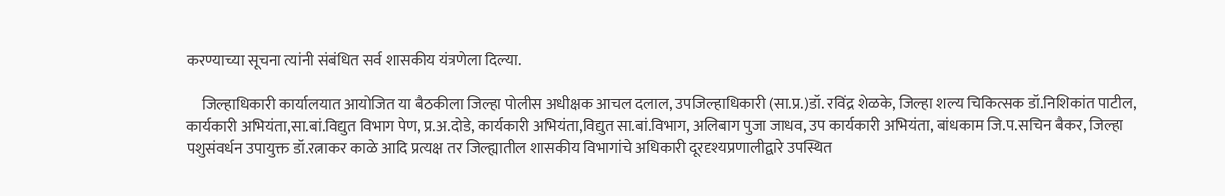करण्याच्या सूचना त्यांनी संबंधित सर्व शासकीय यंत्रणेला दिल्या.

     जिल्हाधिकारी कार्यालयात आयोजित या बैठकीला जिल्हा पोलीस अधीक्षक आचल दलाल, उपजिल्हाधिकारी (सा.प्र.)डॉ. रविंद्र शेळके, जिल्हा शल्य चिकित्सक डॉ.निशिकांत पाटील, कार्यकारी अभियंता,सा.बां.विद्युत विभाग पेण, प्र.अ.दोडे, कार्यकारी अभियंता,विद्युत सा.बां.विभाग, अलिबाग पुजा जाधव, उप कार्यकारी अभियंता, बांधकाम जि.प.सचिन बैकर, जिल्हा पशुसंवर्धन उपायुक्त डॉ.रत्नाकर काळे आदि प्रत्यक्ष तर जिल्ह्यातील शासकीय विभागांचे अधिकारी दूरदृश्यप्रणालीद्वारे उपस्थित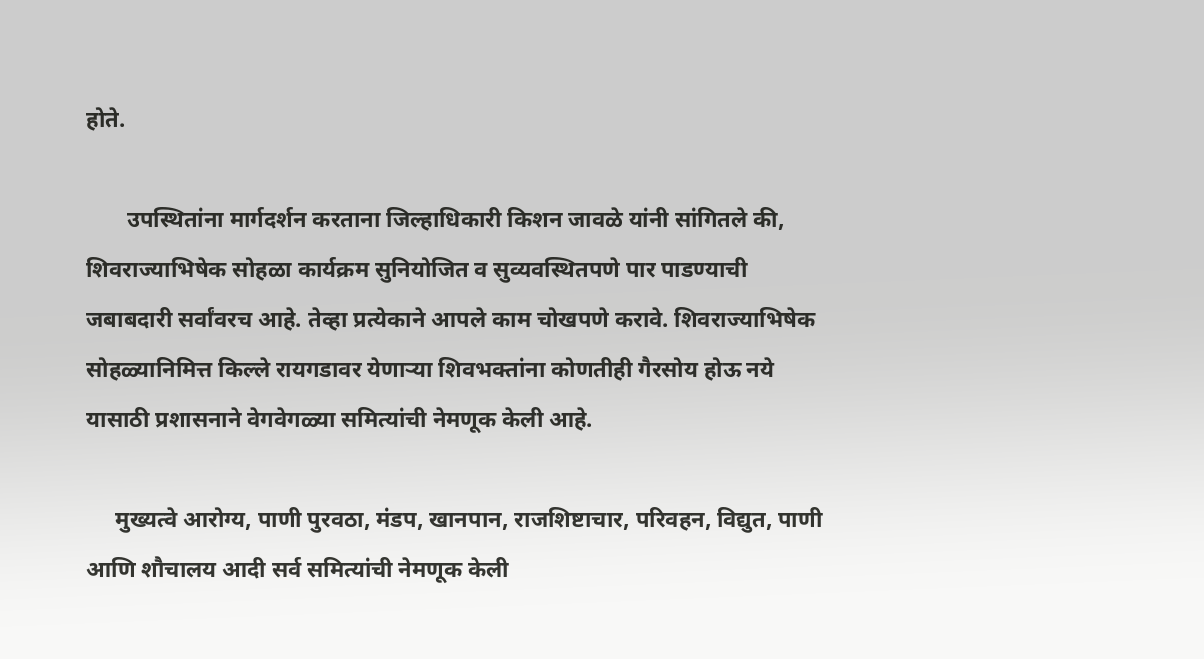होते.

       उपस्थितांना मार्गदर्शन करताना जिल्हाधिकारी किशन जावळे यांनी सांगितले की, शिवराज्याभिषेक सोहळा कार्यक्रम सुनियोजित व सुव्यवस्थितपणे पार पाडण्याची जबाबदारी सर्वांवरच आहे. तेव्हा प्रत्येकाने आपले काम चोखपणे करावे. शिवराज्याभिषेक सोहळ्यानिमित्त किल्ले रायगडावर येणाऱ्या शिवभक्तांना कोणतीही गैरसोय होऊ नये यासाठी प्रशासनाने वेगवेगळ्या समित्यांची नेमणूक केली आहे.

     मुख्यत्वे आरोग्य, पाणी पुरवठा, मंडप, खानपान, राजशिष्टाचार, परिवहन, विद्युत, पाणी आणि शौचालय आदी सर्व समित्यांची नेमणूक केली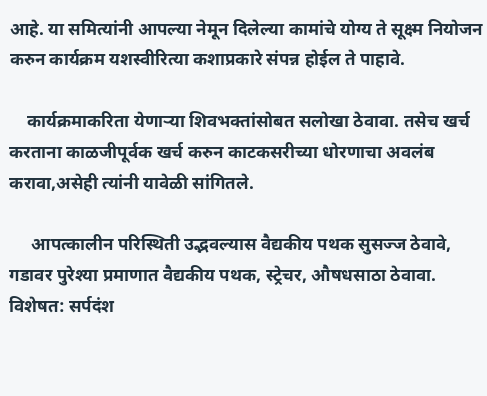आहे. या समित्यांनी आपल्या नेमून दिलेल्या कामांचे योग्य ते सूक्ष्म नियोजन करुन कार्यक्रम यशस्वीरित्या कशाप्रकारे संपन्न होईल ते पाहावे.

    कार्यक्रमाकरिता येणाऱ्या शिवभक्तांसोबत सलोखा ठेवावा. तसेच खर्च करताना काळजीपूर्वक खर्च करुन काटकसरीच्या धोरणाचा अवलंब करावा,असेही त्यांनी यावेळी सांगितले.

     आपत्कालीन परिस्थिती उद्भवल्यास वैद्यकीय पथक सुसज्ज ठेवावे, गडावर पुरेश्या प्रमाणात वैद्यकीय पथक, स्ट्रेचर, औषधसाठा ठेवावा. विशेषत: सर्पदंश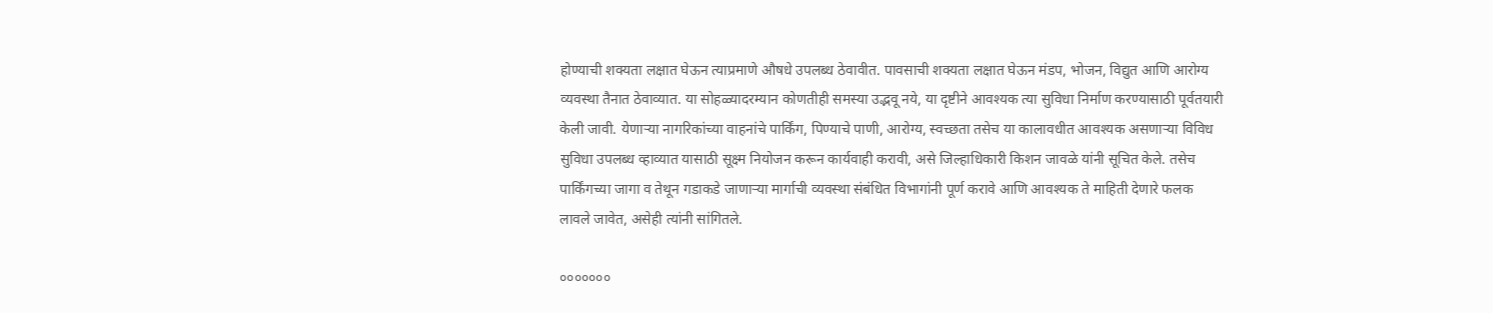होण्याची शक्यता लक्षात घेऊन त्याप्रमाणे औषधे उपलब्ध ठेवावीत. पावसाची शक्यता लक्षात घेऊन मंडप, भोजन, विद्युत आणि आरोग्य व्यवस्था तैनात ठेवाव्यात. या सोहळ्यादरम्यान कोणतीही समस्या उद्भवू नये, या दृष्टीने आवश्यक त्या सुविधा निर्माण करण्यासाठी पूर्वतयारी केली जावी. येणाऱ्या नागरिकांच्या वाहनांचे पार्किंग, पिण्याचे पाणी, आरोग्य, स्वच्छता तसेच या कालावधीत आवश्यक असणाऱ्या विविध सुविधा उपलब्ध व्हाव्यात यासाठी सूक्ष्म नियोजन करून कार्यवाही करावी, असे जिल्हाधिकारी किशन जावळे यांनी सूचित केले. तसेच पार्किंगच्या जागा व तेथून गडाकडे जाणाऱ्या मार्गाची व्यवस्था संबंधित विभागांनी पूर्ण करावे आणि आवश्यक ते माहिती देणारे फलक लावले जावेत, असेही त्यांनी सांगितले.

०००००००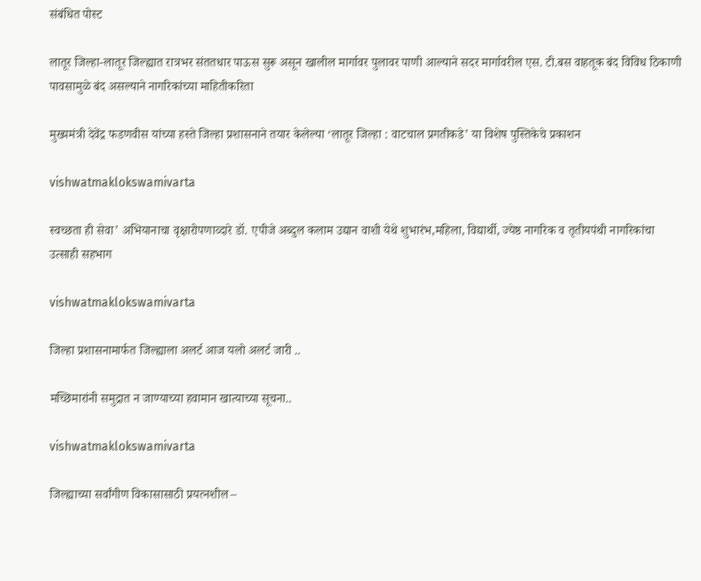संबंधित पोस्ट

लातूर जिल्हा-लातूर जिल्ह्यात रात्रभर संततधार पाऊस सुरू असून खालील मार्गावर पुलावर पाणी आल्याने सदर मार्गावरील एस. टी.बस वाहतूक बंद विविध ठिकाणी पावसामुळे बंद असल्याने नागरिकांच्या माहितीकरिता

मुख्यमंत्री देवेंद्र फडणवीस यांच्या हस्ते जिल्हा प्रशासनाने तयार केलेल्या ‘लातूर जिल्हा : वाटचाल प्रगतीकडे’ या विशेष पुस्तिकेचे प्रकाशन

vishwatmaklokswamivarta

स्वच्छता ही सेवा’ अभियानाचा वृक्षारोपणाव्दारे डॉ. एपीजे अब्दुल कलाम उद्यान वाशी येथे शुभारंभ,महिला, विद्यार्थी, ज्येष्ठ नागरिक व तृतीयपंथी नागरिकांचा उत्साही सहभाग

vishwatmaklokswamivarta

जिल्हा प्रशासनामार्फत जिल्ह्याला अलर्ट आज यलो अलर्ट जारी ..

मच्छिमारांनी समुद्रात न जाण्याच्या हवामान खात्याच्या सूचना..

vishwatmaklokswamivarta

जिल्ह्याच्या सर्वांगीण विकासासाठी प्रयत्नशील –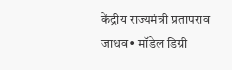केंद्रीय राज्यमंत्री प्रतापराव जाधव• मॉडेल डिग्री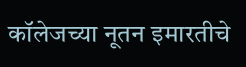कॉलेजच्या नूतन इमारतीचे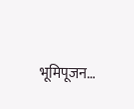भूमिपूजन…